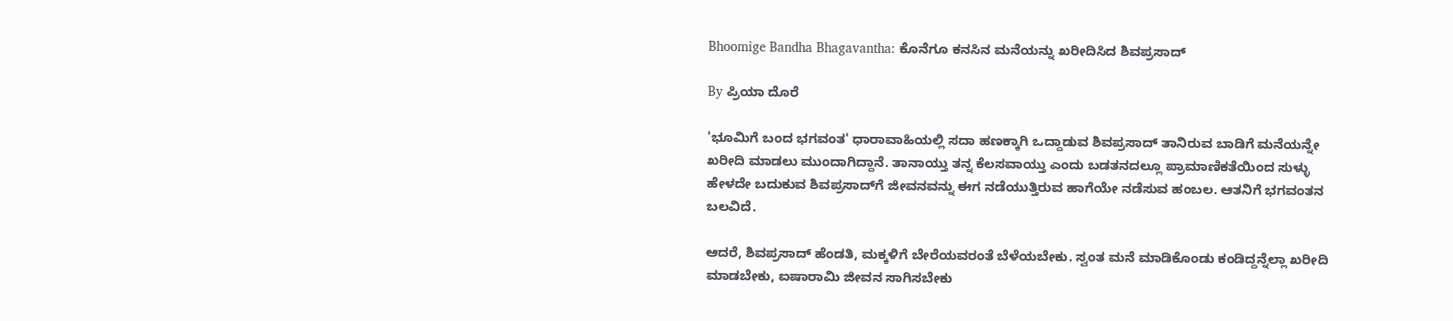Bhoomige Bandha Bhagavantha: ಕೊನೆಗೂ ಕನಸಿನ ಮನೆಯನ್ನು ಖರೀದಿಸಿದ ಶಿವಪ್ರಸಾದ್

By ಪ್ರಿಯಾ ದೊರೆ

'ಭೂಮಿಗೆ ಬಂದ ಭಗವಂತ' ಧಾರಾವಾಹಿಯಲ್ಲಿ ಸದಾ ಹಣಕ್ಕಾಗಿ ಒದ್ದಾಡುವ ಶಿವಪ್ರಸಾದ್ ತಾನಿರುವ ಬಾಡಿಗೆ ಮನೆಯನ್ನೇ ಖರೀದಿ ಮಾಡಲು ಮುಂದಾಗಿದ್ದಾನೆ. ತಾನಾಯ್ತು ತನ್ನ ಕೆಲಸವಾಯ್ತು ಎಂದು ಬಡತನದಲ್ಲೂ ಪ್ರಾಮಾಣಿಕತೆಯಿಂದ ಸುಳ್ಳು ಹೇಳದೇ ಬದುಕುವ ಶಿವಪ್ರಸಾದ್‌ಗೆ ಜೀವನವನ್ನು ಈಗ ನಡೆಯುತ್ತಿರುವ ಹಾಗೆಯೇ ನಡೆಸುವ ಹಂಬಲ. ಆತನಿಗೆ ಭಗವಂತನ ಬಲವಿದೆ.

ಆದರೆ, ಶಿವಪ್ರಸಾದ್ ಹೆಂಡತಿ, ಮಕ್ಕಳಿಗೆ ಬೇರೆಯವರಂತೆ ಬೆಳೆಯಬೇಕು. ಸ್ವಂತ ಮನೆ ಮಾಡಿಕೊಂಡು ಕಂಡಿದ್ದನ್ನೆಲ್ಲಾ ಖರೀದಿ ಮಾಡಬೇಕು, ಐಷಾರಾಮಿ ಜೀವನ ಸಾಗಿಸಬೇಕು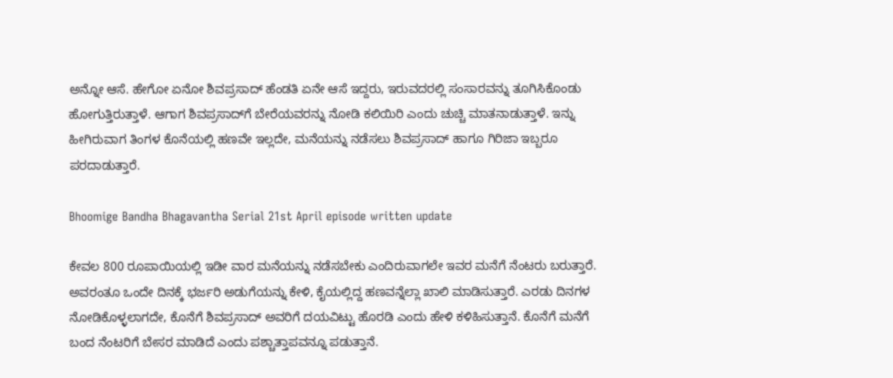ಅನ್ನೋ ಆಸೆ. ಹೇಗೋ ಏನೋ ಶಿವಪ್ರಸಾದ್ ಹೆಂಡತಿ ಏನೇ ಆಸೆ ಇದ್ದರು, ಇರುವದರಲ್ಲಿ ಸಂಸಾರವನ್ನು ತೂಗಿಸಿಕೊಂಡು ಹೋಗುತ್ತಿರುತ್ತಾಳೆ. ಆಗಾಗ ಶಿವಪ್ರಸಾದ್‌ಗೆ ಬೇರೆಯವರನ್ನು ನೋಡಿ ಕಲಿಯಿರಿ ಎಂದು ಚುಚ್ಚಿ ಮಾತನಾಡುತ್ತಾಳೆ. ಇನ್ನು ಹೀಗಿರುವಾಗ ತಿಂಗಳ ಕೊನೆಯಲ್ಲಿ ಹಣವೇ ಇಲ್ಲದೇ, ಮನೆಯನ್ನು ನಡೆಸಲು ಶಿವಪ್ರಸಾದ್ ಹಾಗೂ ಗಿರಿಜಾ ಇಬ್ಬರೂ ಪರದಾಡುತ್ತಾರೆ.

Bhoomige Bandha Bhagavantha Serial 21st April episode written update

ಕೇವಲ 800 ರೂಪಾಯಿಯಲ್ಲಿ ಇಡೀ ವಾರ ಮನೆಯನ್ನು ನಡೆಸಬೇಕು ಎಂದಿರುವಾಗಲೇ ಇವರ ಮನೆಗೆ ನೆಂಟರು ಬರುತ್ತಾರೆ. ಅವರಂತೂ ಒಂದೇ ದಿನಕ್ಕೆ ಭರ್ಜರಿ ಅಡುಗೆಯನ್ನು ಕೇಳಿ, ಕೈಯಲ್ಲಿದ್ದ ಹಣವನ್ನೆಲ್ಲಾ ಖಾಲಿ ಮಾಡಿಸುತ್ತಾರೆ. ಎರಡು ದಿನಗಳ ನೋಡಿಕೊಳ್ಳಲಾಗದೇ, ಕೊನೆಗೆ ಶಿವಪ್ರಸಾದ್ ಅವರಿಗೆ ದಯವಿಟ್ಟು ಹೊರಡಿ ಎಂದು ಹೇಳಿ ಕಳಿಹಿಸುತ್ತಾನೆ. ಕೊನೆಗೆ ಮನೆಗೆ ಬಂದ ನೆಂಟರಿಗೆ ಬೇಸರ ಮಾಡಿದೆ ಎಂದು ಪಶ್ಚಾತ್ತಾಪವನ್ನೂ ಪಡುತ್ತಾನೆ.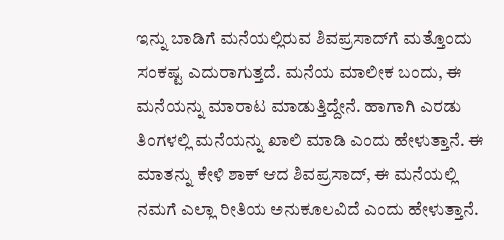ಇನ್ನು ಬಾಡಿಗೆ ಮನೆಯಲ್ಲಿರುವ ಶಿವಪ್ರಸಾದ್‌ಗೆ ಮತ್ತೊಂದು ಸಂಕಷ್ಟ ಎದುರಾಗುತ್ತದೆ. ಮನೆಯ ಮಾಲೀಕ ಬಂದು, ಈ ಮನೆಯನ್ನು ಮಾರಾಟ ಮಾಡುತ್ತಿದ್ದೇನೆ. ಹಾಗಾಗಿ ಎರಡು ತಿಂಗಳಲ್ಲಿ ಮನೆಯನ್ನು ಖಾಲಿ ಮಾಡಿ ಎಂದು ಹೇಳುತ್ತಾನೆ. ಈ ಮಾತನ್ನು ಕೇಳಿ ಶಾಕ್ ಆದ ಶಿವಪ್ರಸಾದ್, ಈ ಮನೆಯಲ್ಲಿ ನಮಗೆ ಎಲ್ಲಾ ರೀತಿಯ ಅನುಕೂಲವಿದೆ ಎಂದು ಹೇಳುತ್ತಾನೆ.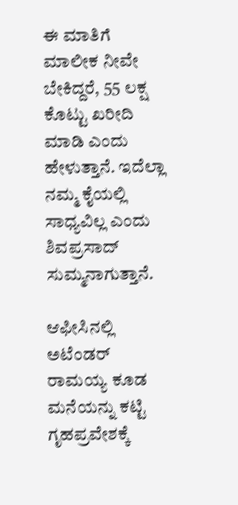ಈ ಮಾತಿಗೆ ಮಾಲೀಕ ನೀವೇ ಬೇಕಿದ್ದರೆ, 55 ಲಕ್ಷ ಕೊಟ್ಟು ಖರೀದಿ ಮಾಡಿ ಎಂದು ಹೇಳುತ್ತಾನೆ. ಇದೆಲ್ಲಾ ನಮ್ಮ ಕೈಯಲ್ಲಿ ಸಾಧ್ಯವಿಲ್ಲ ಎಂದು ಶಿವಪ್ರಸಾದ್ ಸುಮ್ಮನಾಗುತ್ತಾನೆ.

ಆಫೀಸಿನಲ್ಲಿ ಅಟೆಂಡರ್ ರಾಮಯ್ಯ ಕೂಡ ಮನೆಯನ್ನು ಕಟ್ಟಿ ಗೃಹಪ್ರವೇಶಕ್ಕೆ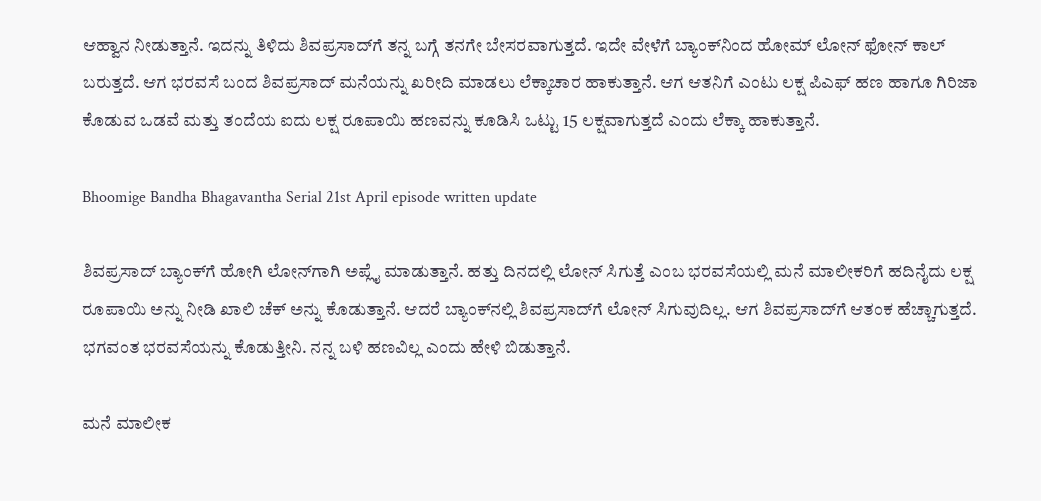ಆಹ್ವಾನ ನೀಡುತ್ತಾನೆ. ಇದನ್ನು ತಿಳಿದು ಶಿವಪ್ರಸಾದ್‌ಗೆ ತನ್ನ ಬಗ್ಗೆ ತನಗೇ ಬೇಸರವಾಗುತ್ತದೆ. ಇದೇ ವೇಳೆಗೆ ಬ್ಯಾಂಕ್‌ನಿಂದ ಹೋಮ್ ಲೋನ್ ಫೋನ್ ಕಾಲ್ ಬರುತ್ತದೆ. ಆಗ ಭರವಸೆ ಬಂದ ಶಿವಪ್ರಸಾದ್ ಮನೆಯನ್ನು ಖರೀದಿ ಮಾಡಲು ಲೆಕ್ಕಾಚಾರ ಹಾಕುತ್ತಾನೆ. ಆಗ ಆತನಿಗೆ ಎಂಟು ಲಕ್ಷ ಪಿಎಫ್ ಹಣ ಹಾಗೂ ಗಿರಿಜಾ ಕೊಡುವ ಒಡವೆ ಮತ್ತು ತಂದೆಯ ಐದು ಲಕ್ಷ ರೂಪಾಯಿ ಹಣವನ್ನು ಕೂಡಿಸಿ ಒಟ್ಟು 15 ಲಕ್ಷವಾಗುತ್ತದೆ ಎಂದು ಲೆಕ್ಕಾ ಹಾಕುತ್ತಾನೆ.

Bhoomige Bandha Bhagavantha Serial 21st April episode written update

ಶಿವಪ್ರಸಾದ್ ಬ್ಯಾಂಕ್‌ಗೆ ಹೋಗಿ ಲೋನ್‌ಗಾಗಿ ಅಪ್ಲೈ ಮಾಡುತ್ತಾನೆ. ಹತ್ತು ದಿನದಲ್ಲಿ ಲೋನ್ ಸಿಗುತ್ತೆ ಎಂಬ ಭರವಸೆಯಲ್ಲಿ ಮನೆ ಮಾಲೀಕರಿಗೆ ಹದಿನೈದು ಲಕ್ಷ ರೂಪಾಯಿ ಅನ್ನು ನೀಡಿ ಖಾಲಿ ಚೆಕ್ ಅನ್ನು ಕೊಡುತ್ತಾನೆ. ಆದರೆ ಬ್ಯಾಂಕ್‌ನಲ್ಲಿ ಶಿವಪ್ರಸಾದ್‌ಗೆ ಲೋನ್ ಸಿಗುವುದಿಲ್ಲ. ಆಗ ಶಿವಪ್ರಸಾದ್‌ಗೆ ಆತಂಕ ಹೆಚ್ಚಾಗುತ್ತದೆ. ಭಗವಂತ ಭರವಸೆಯನ್ನು ಕೊಡುತ್ತೀನಿ. ನನ್ನ ಬಳಿ ಹಣವಿಲ್ಲ ಎಂದು ಹೇಳಿ ಬಿಡುತ್ತಾನೆ.

ಮನೆ ಮಾಲೀಕ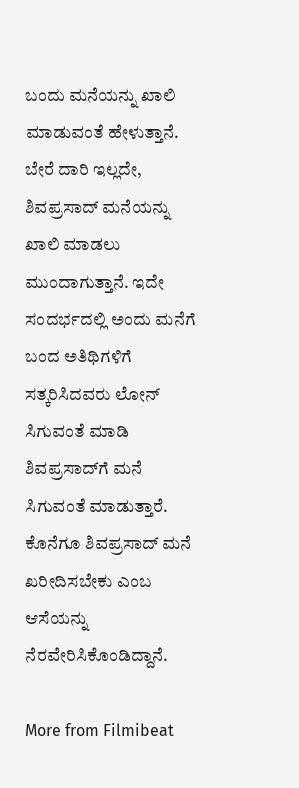ಬಂದು ಮನೆಯನ್ನು ಖಾಲಿ ಮಾಡುವಂತೆ ಹೇಳುತ್ತಾನೆ. ಬೇರೆ ದಾರಿ ಇಲ್ಲದೇ, ಶಿವಪ್ರಸಾದ್ ಮನೆಯನ್ನು ಖಾಲಿ ಮಾಡಲು ಮುಂದಾಗುತ್ತಾನೆ. ಇದೇ ಸಂದರ್ಭದಲ್ಲಿ ಅಂದು ಮನೆಗೆ ಬಂದ ಅತಿಥಿಗಳಿಗೆ ಸತ್ಕರಿಸಿದವರು ಲೋನ್ ಸಿಗುವಂತೆ ಮಾಡಿ ಶಿವಪ್ರಸಾದ್‌ಗೆ ಮನೆ ಸಿಗುವಂತೆ ಮಾಡುತ್ತಾರೆ. ಕೊನೆಗೂ ಶಿವಪ್ರಸಾದ್ ಮನೆ ಖರೀದಿಸಬೇಕು ಎಂಬ ಆಸೆಯನ್ನು ನೆರವೇರಿಸಿಕೊಂಡಿದ್ದಾನೆ.

More from Filmibeat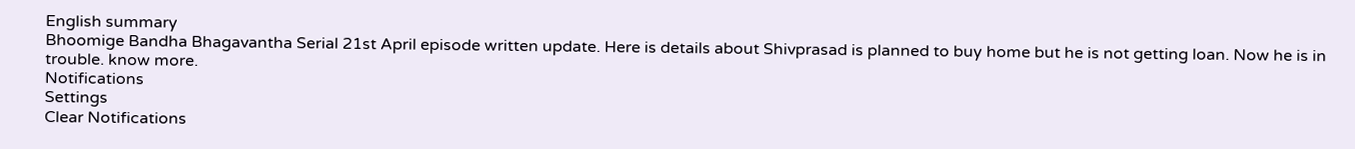English summary
Bhoomige Bandha Bhagavantha Serial 21st April episode written update. Here is details about Shivprasad is planned to buy home but he is not getting loan. Now he is in trouble. know more.
Notifications
Settings
Clear Notifications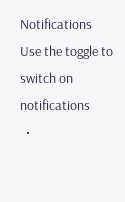Notifications
Use the toggle to switch on notifications
  •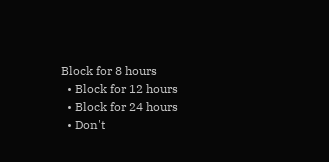Block for 8 hours
  • Block for 12 hours
  • Block for 24 hours
  • Don't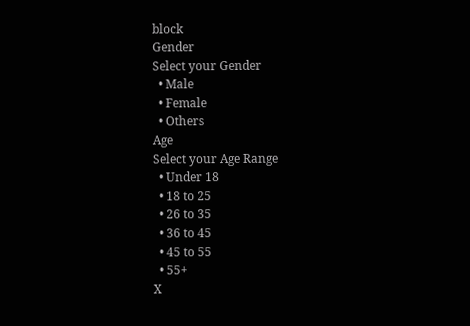block
Gender
Select your Gender
  • Male
  • Female
  • Others
Age
Select your Age Range
  • Under 18
  • 18 to 25
  • 26 to 35
  • 36 to 45
  • 45 to 55
  • 55+
X